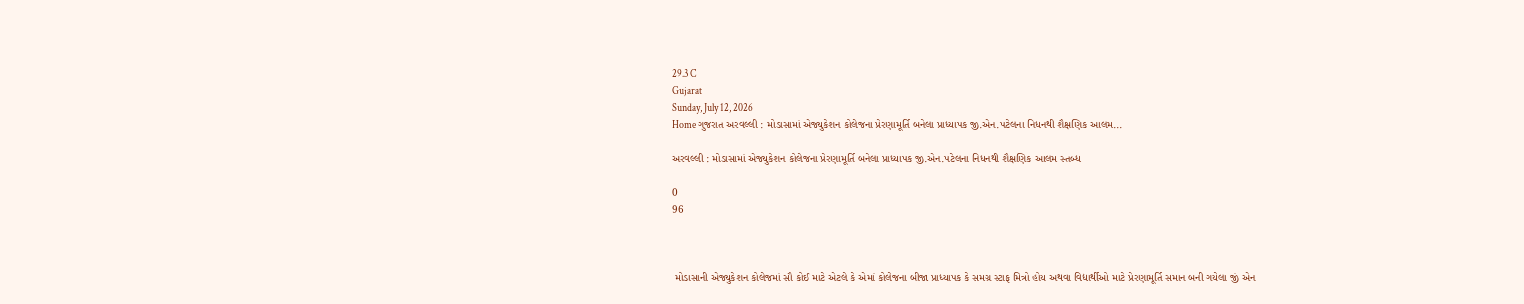29.3 C
Gujarat
Sunday, July 12, 2026
Home ગુજરાત અરવલ્લી : મોડાસામાં એજ્યુકેશન કોલેજના પ્રેરણામૂર્તિ બનેલા પ્રાધ્યાપક જી.એન.પટેલના નિધનથી શૈક્ષણિક આલમ...

અરવલ્લી : મોડાસામાં એજ્યુકેશન કોલેજના પ્રેરણામૂર્તિ બનેલા પ્રાધ્યાપક જી.એન.પટેલના નિધનથી શૈક્ષણિક આલમ સ્તબ્ધ

0
96



 મોડાસાની એજ્યુકેશન કોલેજમાં સૌ કોઈ માટે એટલે કે એમાં કોલેજના બીજા પ્રાધ્યાપક કે સમગ્ર સ્ટાફ મિત્રો હોય અથવા વિદ્યાર્થીઓ માટે પ્રેરણામૂર્તિ સમાન બની ગયેલા જીં એન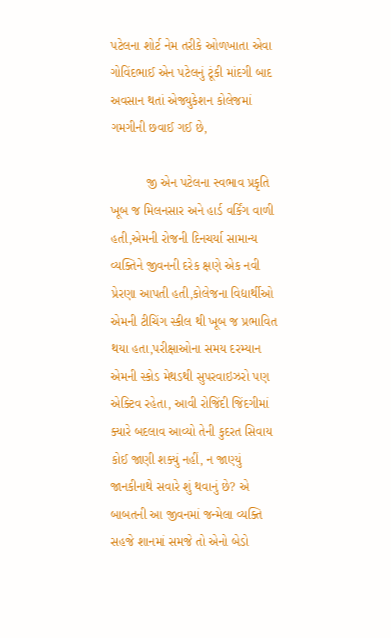પટેલના શોર્ટ નેમ તરીકે ઓળખાતા એવા ગોવિંદભાઈ એન પટેલનું ટૂંકી માંદગી બાદ અવસાન થતાં એજ્યુકેશન કોલેજમાં ગમગીની છવાઈ ગઈ છે,

          જી એન પટેલના સ્વભાવ પ્રકૃતિ ખૂબ જ મિલનસાર અને હાર્ડ વર્કિંગ વાળી હતી,એમની રોજની દિનચર્યા સામાન્ય વ્યક્તિને જીવનની દરેક ક્ષણે એક નવી પ્રેરણા આપતી હતી,કોલેજના વિદ્યાર્થીઓ એમની ટીચિંગ સ્કીલ થી ખૂબ જ પ્રભાવિત થયા હતા,પરીક્ષાઓના સમય દરમ્યાન એમની સ્કોડ મેથડથી સુપરવાઇઝરો પણ એક્ટિવ રહેતા, આવી રોજિંદી જિંદગીમાં ક્યારે બદલાવ આવ્યો તેની કુદરત સિવાય કોઈ જાણી શક્યું નહીં, ન જાણ્યું જાનકીનાથે સવારે શું થવાનું છે? એ બાબતની આ જીવનમાં જન્મેલા વ્યક્તિ સહજે શાનમાં સમજે તો એનો બેડો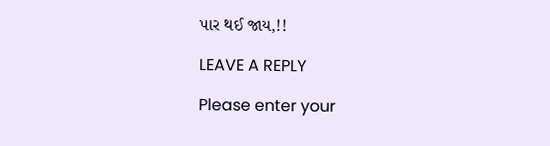પાર થઈ જાય,!!

LEAVE A REPLY

Please enter your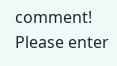comment!
Please enter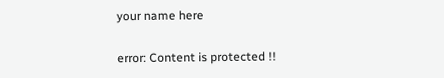your name here

error: Content is protected !!